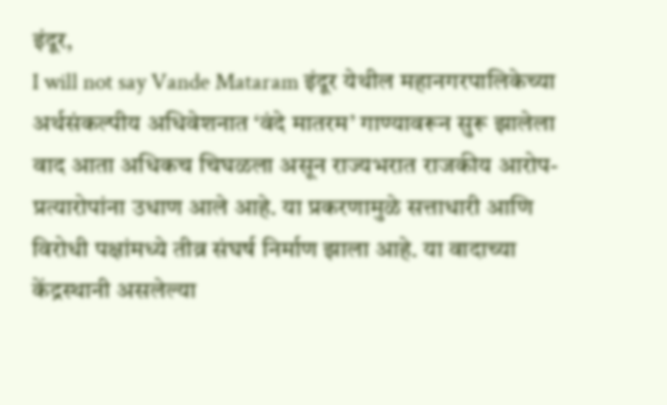इंदूर,
I will not say Vande Mataram इंदूर येथील महानगरपालिकेच्या अर्थसंकल्पीय अधिवेशनात ‘वंदे मातरम’ गाण्यावरून सुरू झालेला वाद आता अधिकच चिघळला असून राज्यभरात राजकीय आरोप-प्रत्यारोपांना उधाण आले आहे. या प्रकरणामुळे सत्ताधारी आणि विरोधी पक्षांमध्ये तीव्र संघर्ष निर्माण झाला आहे. या वादाच्या केंद्रस्थानी असलेल्या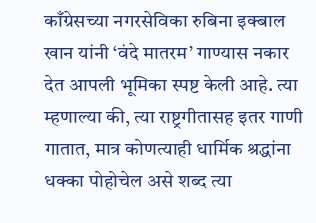काँग्रेसच्या नगरसेविका रुबिना इक्बाल खान यांनी ‘वंदे मातरम’ गाण्यास नकार देत आपली भूमिका स्पष्ट केली आहे. त्या म्हणाल्या की, त्या राष्ट्रगीतासह इतर गाणी गातात, मात्र कोणत्याही धार्मिक श्रद्धांना धक्का पोहोचेल असे शब्द त्या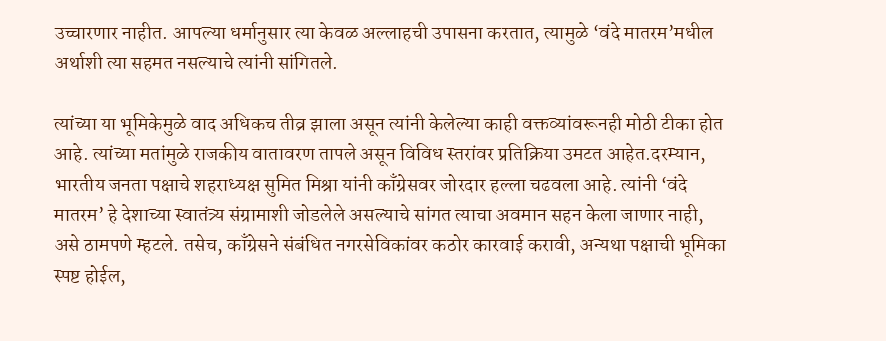उच्चारणार नाहीत. आपल्या धर्मानुसार त्या केवळ अल्लाहची उपासना करतात, त्यामुळे ‘वंदे मातरम’मधील अर्थाशी त्या सहमत नसल्याचे त्यांनी सांगितले.

त्यांच्या या भूमिकेमुळे वाद अधिकच तीव्र झाला असून त्यांनी केलेल्या काही वक्तव्यांवरूनही मोठी टीका होत आहे. त्यांच्या मतांमुळे राजकीय वातावरण तापले असून विविध स्तरांवर प्रतिक्रिया उमटत आहेत.दरम्यान, भारतीय जनता पक्षाचे शहराध्यक्ष सुमित मिश्रा यांनी काँग्रेसवर जोरदार हल्ला चढवला आहे. त्यांनी ‘वंदे मातरम’ हे देशाच्या स्वातंत्र्य संग्रामाशी जोडलेले असल्याचे सांगत त्याचा अवमान सहन केला जाणार नाही, असे ठामपणे म्हटले. तसेच, काँग्रेसने संबंधित नगरसेविकांवर कठोर कारवाई करावी, अन्यथा पक्षाची भूमिका स्पष्ट होईल,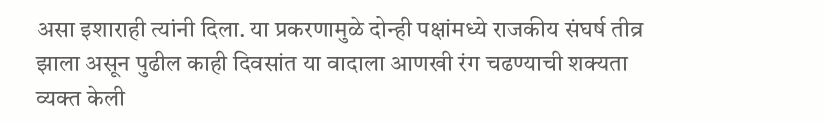असा इशाराही त्यांनी दिला. या प्रकरणामुळे दोन्ही पक्षांमध्ये राजकीय संघर्ष तीव्र झाला असून पुढील काही दिवसांत या वादाला आणखी रंग चढण्याची शक्यता व्यक्त केली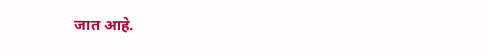जात आहे.